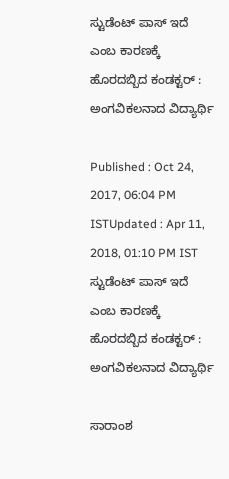ಸ್ಟುಡೆಂಟ್ ಪಾಸ್ ಇದೆ ಎಂಬ ಕಾರಣಕ್ಕೆ ಹೊರದಬ್ಬಿದ ಕಂಡಕ್ಟರ್ : ಅಂಗವಿಕಲನಾದ ವಿದ್ಯಾರ್ಥಿ

Published : Oct 24, 2017, 06:04 PM ISTUpdated : Apr 11, 2018, 01:10 PM IST
ಸ್ಟುಡೆಂಟ್ ಪಾಸ್ ಇದೆ ಎಂಬ ಕಾರಣಕ್ಕೆ ಹೊರದಬ್ಬಿದ ಕಂಡಕ್ಟರ್ : ಅಂಗವಿಕಲನಾದ ವಿದ್ಯಾರ್ಥಿ

ಸಾರಾಂಶ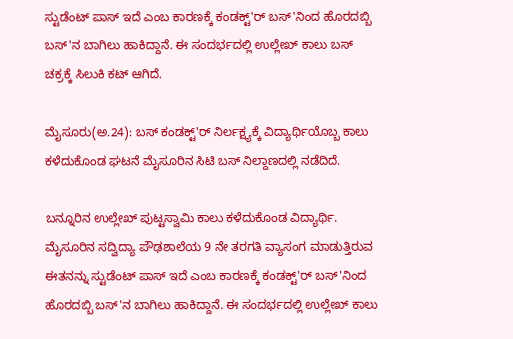ಸ್ಟುಡೆಂಟ್ ಪಾಸ್ ಇದೆ ಎಂಬ ಕಾರಣಕ್ಕೆ ಕಂಡಕ್ಟ್'ರ್ ಬಸ್'ನಿಂದ ಹೊರದಬ್ಬಿ ಬಸ್'ನ ಬಾಗಿಲು ಹಾಕಿದ್ದಾನೆ. ಈ ಸಂದರ್ಭದಲ್ಲಿ ಉಲ್ಲೇಖ್ ಕಾಲು ಬಸ್ ಚಕ್ರಕ್ಕೆ ಸಿಲುಕಿ ಕಟ್ ಆಗಿದೆ.

ಮೈಸೂರು(ಅ.24): ಬಸ್ ಕಂಡಕ್ಟ್'ರ್ ನಿರ್ಲಕ್ಷ್ಯಕ್ಕೆ ವಿದ್ಯಾರ್ಥಿಯೊಬ್ಬ ಕಾಲು ಕಳೆದುಕೊಂಡ ಘಟನೆ ಮೈಸೂರಿನ ಸಿಟಿ ಬಸ್ ನಿಲ್ದಾಣದಲ್ಲಿ ನಡೆದಿದೆ.

ಬನ್ನೂರಿನ ಉಲ್ಲೇಖ್ ಪುಟ್ಟಸ್ವಾಮಿ ಕಾಲು ಕಳೆದುಕೊಂಡ ವಿದ್ಯಾರ್ಥಿ. ಮೈಸೂರಿನ ಸದ್ವಿದ್ಯಾ ಪೌಢಶಾಲೆಯ 9 ನೇ ತರಗತಿ ವ್ಯಾಸಂಗ ಮಾಡುತ್ತಿರುವ ಈತನನ್ನು ಸ್ಟುಡೆಂಟ್ ಪಾಸ್ ಇದೆ ಎಂಬ ಕಾರಣಕ್ಕೆ ಕಂಡಕ್ಟ್'ರ್ ಬಸ್'ನಿಂದ ಹೊರದಬ್ಬಿ ಬಸ್'ನ ಬಾಗಿಲು ಹಾಕಿದ್ದಾನೆ. ಈ ಸಂದರ್ಭದಲ್ಲಿ ಉಲ್ಲೇಖ್ ಕಾಲು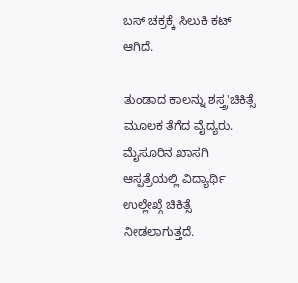ಬಸ್ ಚಕ್ರಕ್ಕೆ ಸಿಲುಕಿ ಕಟ್ ಆಗಿದೆ.

ತುಂಡಾದ ಕಾಲನ್ನು ಶಸ್ತ್ರ'ಚಿಕಿತ್ಸೆ ಮೂಲಕ ತೆಗೆದ ವೈದ್ಯರು.  ಮೈಸೂರಿನ ಖಾಸಗಿ ಆಸ್ಪತ್ರೆಯಲ್ಲಿ ವಿದ್ಯಾರ್ಥಿ ಉಲ್ಲೇಖ್ಗೆ ಚಿಕಿತ್ಸೆ ನೀಡಲಾಗುತ್ತದೆ.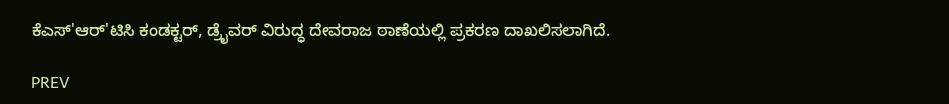ಕೆಎಸ್'ಆರ್'ಟಿಸಿ ಕಂಡಕ್ಟರ್, ಡ್ರೈವರ್ ವಿರುದ್ಧ ದೇವರಾಜ ಠಾಣೆಯಲ್ಲಿ ಪ್ರಕರಣ ದಾಖಲಿಸಲಾಗಿದೆ.

PREV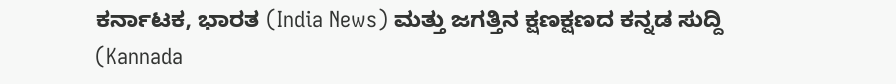ಕರ್ನಾಟಕ, ಭಾರತ (India News) ಮತ್ತು ಜಗತ್ತಿನ ಕ್ಷಣಕ್ಷಣದ ಕನ್ನಡ ಸುದ್ದಿ (Kannada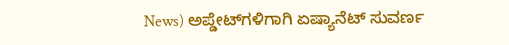News) ಅಪ್ಡೇಟ್‌ಗಳಿಗಾಗಿ ಏಷ್ಯಾನೆಟ್ ಸುವರ್ಣ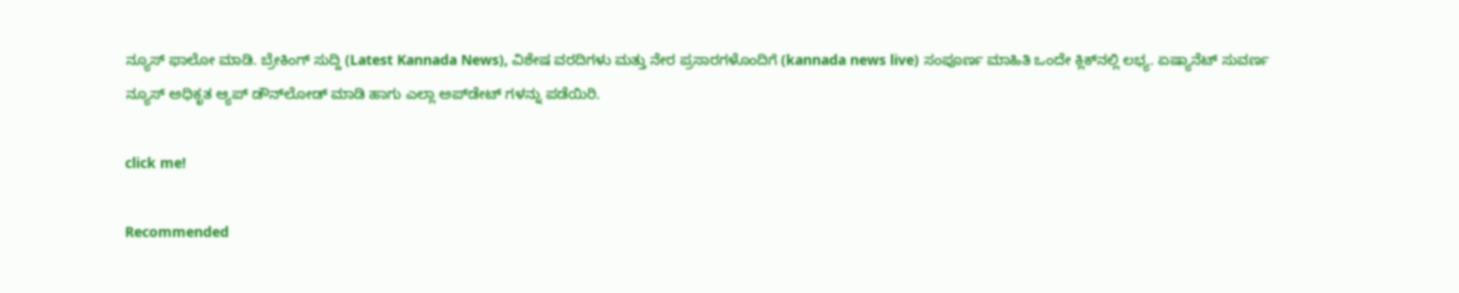ನ್ಯೂಸ್‌ ಫಾಲೋ ಮಾಡಿ. ಬ್ರೇಕಿಂಗ್ ಸುದ್ದಿ (Latest Kannada News), ವಿಶೇಷ ವರದಿಗಳು ಮತ್ತು ನೇರ ಪ್ರಸಾರಗಳೊಂದಿಗೆ (kannada news live) ಸಂಪೂರ್ಣ ಮಾಹಿತಿ ಒಂದೇ ಕ್ಲಿಕ್‌ನಲ್ಲಿ ಲಭ್ಯ. ಏಷ್ಯಾನೆಟ್ ಸುವರ್ಣ ನ್ಯೂಸ್ ಅಧಿಕೃತ ಆ್ಯಪ್ ಡೌನ್‌ಲೋಡ್ ಮಾಡಿ ಹಾಗು ಎಲ್ಲಾ ಅಪ್‌ಡೇಟ್ ಗಳನ್ನು ಪಡೆಯಿರಿ.

click me!

Recommended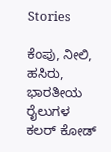Stories

ಕೆಂಪು, ನೀಲಿ, ಹಸಿರು, ಭಾರತೀಯ ರೈಲುಗಳ ಕಲರ್ ಕೋಡ್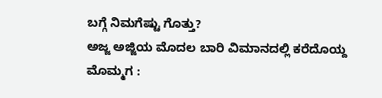ಬಗ್ಗೆ ನಿಮಗೆಷ್ಟು ಗೊತ್ತು?
ಅಜ್ಜ ಅಜ್ಜಿಯ ಮೊದಲ ಬಾರಿ ವಿಮಾನದಲ್ಲಿ ಕರೆದೊಯ್ದ ಮೊಮ್ಮಗ :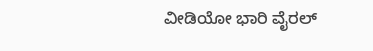ವೀಡಿಯೋ ಭಾರಿ ವೈರಲ್